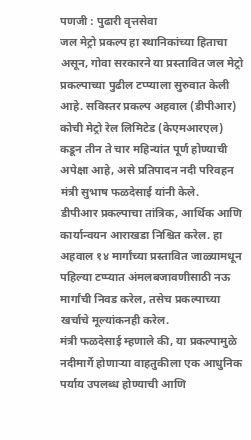पणजी : पुढारी वृत्तसेवा
जल मेट्रो प्रकल्प हा स्थानिकांच्या हिताचा असून, गोवा सरकारने या प्रस्तावित जल मेट्रो प्रकल्पाच्या पुढील टप्प्याला सुरुवात केली आहे. सविस्तर प्रकल्प अहवाल (डीपीआर) कोची मेट्रो रेल लिमिटेड (केएमआरएल) कडून तीन ते चार महिन्यांत पूर्ण होण्याची अपेक्षा आहे, असे प्रतिपादन नदी परिवहन मंत्री सुभाष फळदेसाई यांनी केले.
डीपीआर प्रकल्पाचा तांत्रिक, आर्थिक आणि कार्यान्वयन आराखडा निश्चित करेल. हा अहवाल १४ मार्गांच्या प्रस्तावित जाळ्यामधून पहिल्या टप्प्यात अंमलबजावणीसाठी नऊ मार्गांची निवड करेल, तसेच प्रकल्पाच्या खर्चाचे मूल्यांकनही करेल.
मंत्री फळदेसाई म्हणाले की, या प्रकल्पामुळे नदीमार्गे होणाऱ्या वाहतुकीला एक आधुनिक पर्याय उपलब्ध होण्याची आणि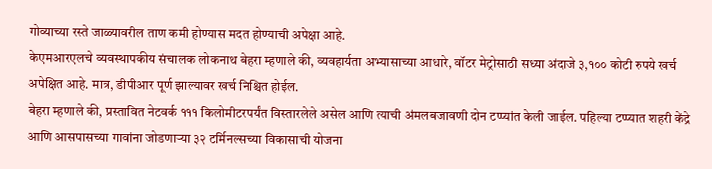गोव्याच्या रस्ते जाळ्यावरील ताण कमी होण्यास मदत होण्याची अपेक्षा आहे.
केएमआरएलचे व्यवस्थापकीय संचालक लोकनाथ बेहरा म्हणाले की, व्यवहार्यता अभ्यासाच्या आधारे, वॉटर मेट्रोसाठी सध्या अंदाजे ३,१०० कोटी रुपये खर्च अपेक्षित आहे. मात्र, डीपीआर पूर्ण झाल्यावर खर्च निश्चित होईल.
बेहरा म्हणाले की, प्रस्तावित नेटवर्क १११ किलोमीटरपर्यंत विस्तारलेले असेल आणि त्याची अंमलबजावणी दोन टप्प्यांत केली जाईल. पहिल्या टप्प्यात शहरी केंद्रे आणि आसपासच्या गावांना जोडणाऱ्या ३२ टर्मिनल्सच्या विकासाची योजना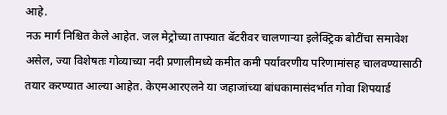आहे.
नऊ मार्ग निश्चित केले आहेत. जल मेट्रोच्या ताफ्यात बॅटरीवर चालणाऱ्या इलेक्ट्रिक बोटींचा समावेश असेल, ज्या विशेषतः गोव्याच्या नदी प्रणालीमध्ये कमीत कमी पर्यावरणीय परिणामांसह चालवण्यासाठी तयार करण्यात आल्या आहेत. केएमआरएलने या जहाजांच्या बांधकामासंदर्भात गोवा शिपयार्ड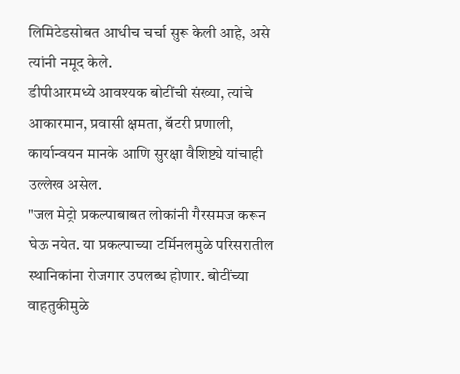लिमिटेडसोबत आधीच चर्चा सुरू केली आहे, असे त्यांनी नमूद केले.
डीपीआरमध्ये आवश्यक बोटींची संख्या, त्यांचे आकारमान, प्रवासी क्षमता, बॅटरी प्रणाली, कार्यान्वयन मानके आणि सुरक्षा वैशिष्ट्ये यांचाही उल्लेख असेल.
"जल मेट्रो प्रकल्पाबाबत लोकांनी गैरसमज करून घेऊ नयेत. या प्रकल्पाच्या टर्मिनलमुळे परिसरातील स्थानिकांना रोजगार उपलब्ध होणार. बोटींच्या वाहतुकीमुळे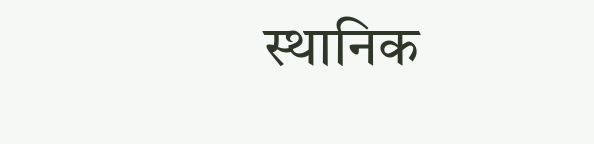स्थानिक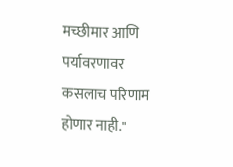मच्छीमार आणि पर्यावरणावर कसलाच परिणाम होणार नाही."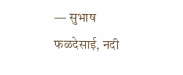— सुभाष फळदेसाई, नदी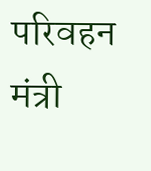परिवहन मंत्री